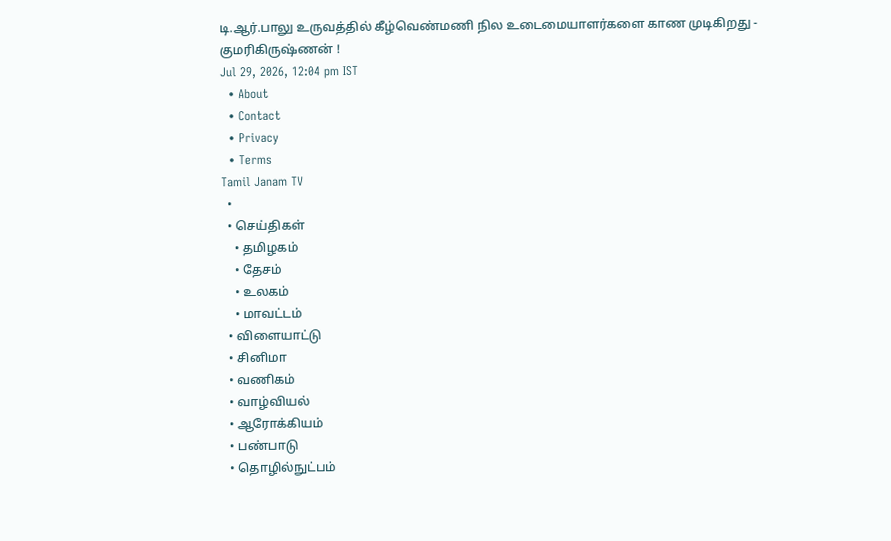டி.ஆர்.பாலு உருவத்தில் கீழ்வெண்மணி நில உடைமையாளர்களை காண முடிகிறது - குமரிகிருஷ்ணன் !
Jul 29, 2026, 12:04 pm IST
  • About
  • Contact
  • Privacy
  • Terms
Tamil Janam TV
  •
  • செய்திகள்
    • தமிழகம்
    • தேசம்
    • உலகம்
    • மாவட்டம்
  • விளையாட்டு
  • சினிமா
  • வணிகம்
  • வாழ்வியல்
  • ஆரோக்கியம்
  • பண்பாடு
  • தொழில்நுட்பம்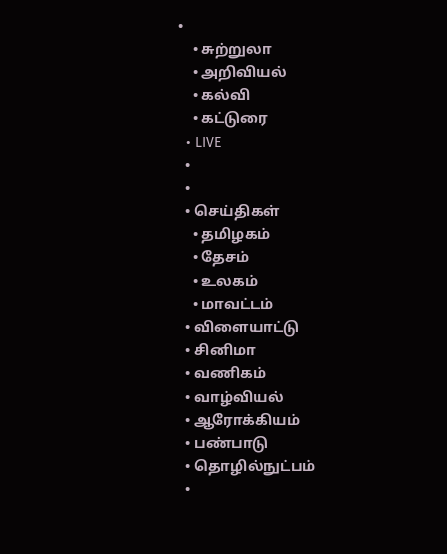•
    • சுற்றுலா
    • அறிவியல்
    • கல்வி
    • கட்டுரை
  • LIVE
  •
  •
  • செய்திகள்
    • தமிழகம்
    • தேசம்
    • உலகம்
    • மாவட்டம்
  • விளையாட்டு
  • சினிமா
  • வணிகம்
  • வாழ்வியல்
  • ஆரோக்கியம்
  • பண்பாடு
  • தொழில்நுட்பம்
  •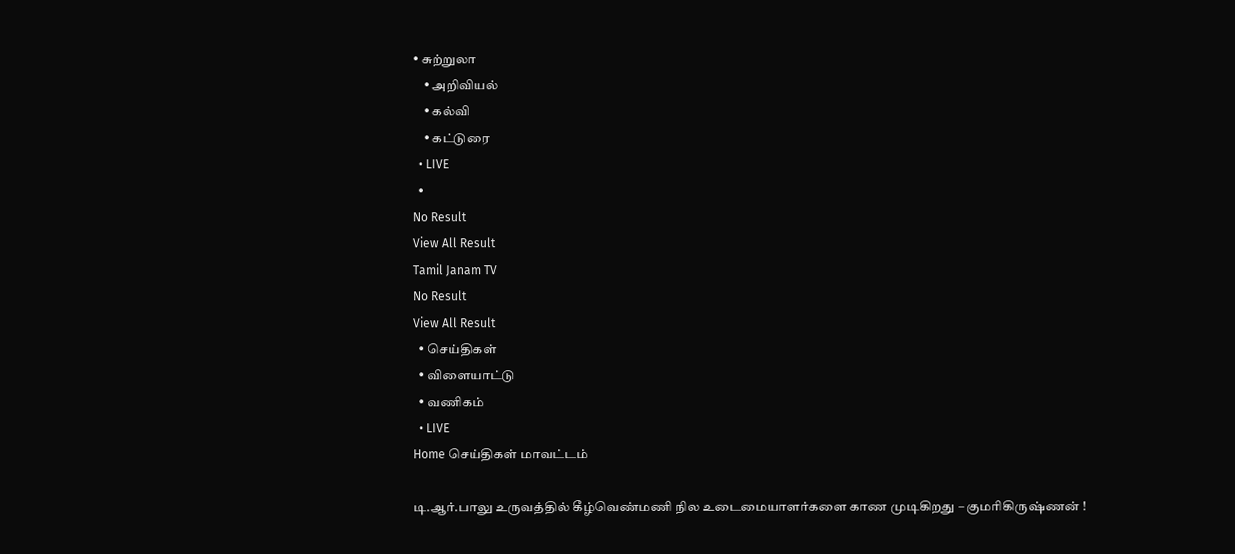• சுற்றுலா
    • அறிவியல்
    • கல்வி
    • கட்டுரை
  • LIVE
  •
No Result
View All Result
Tamil Janam TV
No Result
View All Result
  • செய்திகள்
  • விளையாட்டு
  • வணிகம்
  • LIVE
Home செய்திகள் மாவட்டம்

டி.ஆர்.பாலு உருவத்தில் கீழ்வெண்மணி நில உடைமையாளர்களை காண முடிகிறது – குமரிகிருஷ்ணன் !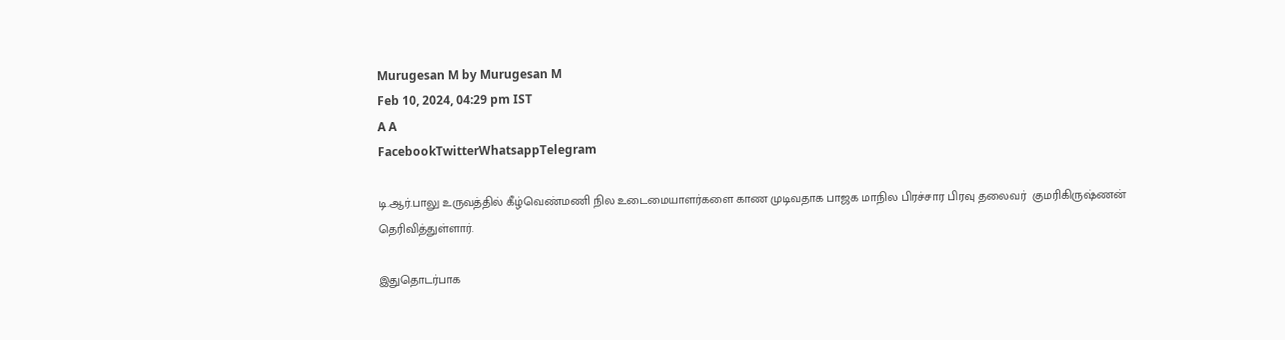Murugesan M by Murugesan M
Feb 10, 2024, 04:29 pm IST
A A
FacebookTwitterWhatsappTelegram

டி.ஆர்.பாலு உருவத்தில் கீழ்வெண்மணி நில உடைமையாளர்களை காண முடிவதாக பாஜக மாநில பிரச்சார பிரவு தலைவர்  குமரிகிருஷ்ணன் தெரிவித்துள்ளார்.

இதுதொடர்பாக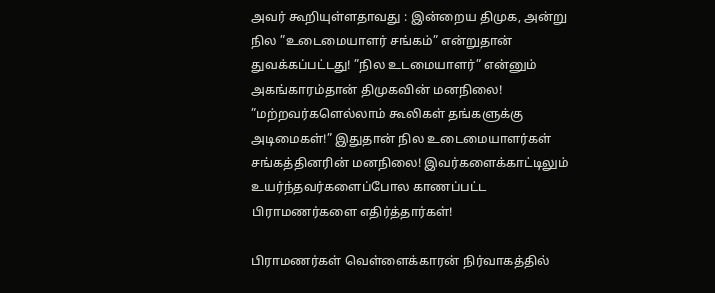அவர் கூறியுள்ளதாவது : இன்றைய திமுக, அன்று நில ”உடைமையாளர் சங்கம்” என்றுதான் துவக்கப்பட்டது! ”நில உடமையாளர்” என்னும் அகங்காரம்தான் திமுகவின் மனநிலை! ”மற்றவர்களெல்லாம் கூலிகள் தங்களுக்கு அடிமைகள்!” இதுதான் நில உடைமையாளர்கள் சங்கத்தினரின் மனநிலை! இவர்களைக்காட்டிலும் உயர்ந்தவர்களைப்போல காணப்பட்ட பிராமணர்களை எதிர்த்தார்கள்!

பிராமணர்கள் வெள்ளைக்காரன் நிர்வாகத்தில்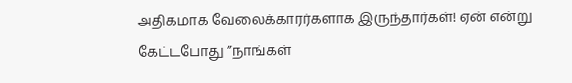அதிகமாக வேலைக்காரர்களாக இருந்தார்கள்! ஏன் என்று கேட்டபோது ”நாங்கள்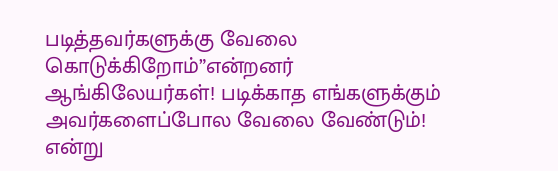படித்தவர்களுக்கு வேலை கொடுக்கிறோம்”என்றனர் ஆங்கிலேயர்கள்! படிக்காத எங்களுக்கும் அவர்களைப்போல வேலை வேண்டும்! என்று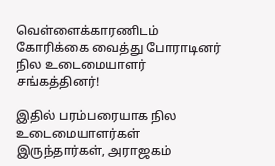வெள்ளைக்காரணிடம் கோரிக்கை வைத்து போராடினர் நில உடைமையாளர் சங்கத்தினர்!

இதில் பரம்பரையாக நில உடைமையாளர்கள் இருந்தார்கள், அராஜகம்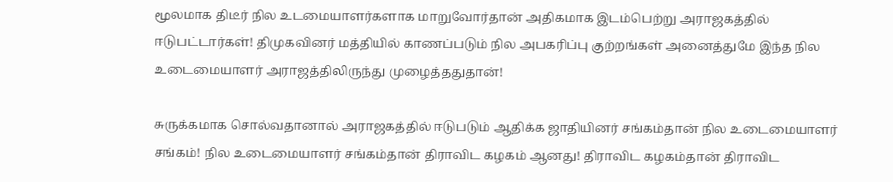மூலமாக திடீர் நில உடமையாளர்களாக மாறுவோர்தான் அதிகமாக இடம்பெற்று அராஜகத்தில் ஈடுபட்டார்கள்! திமுகவினர் மத்தியில் காணப்படும் நில அபகரிப்பு குற்றங்கள் அனைத்துமே இந்த நில உடைமையாளர் அராஜத்திலிருந்து முழைத்ததுதான்!

சுருக்கமாக சொல்வதானால் அராஜகத்தில் ஈடுபடும் ஆதிக்க ஜாதியினர் சங்கம்தான் நில உடைமையாளர் சங்கம்! நில உடைமையாளர் சங்கம்தான் திராவிட கழகம் ஆனது! திராவிட கழகம்தான் திராவிட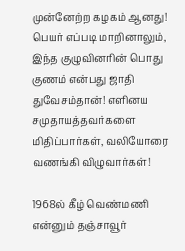முன்னேற்ற கழகம் ஆனது! பெயர் எப்படி மாறினாலும், இந்த குழுவினரின் பொது குணம் என்பது ஜாதி துவேசம்தான்! எளினய  சமுதாயத்தவர்களை மிதிப்பார்கள், வலியோரை வணங்கி விழுவார்கள்!

1968ல் கீழ் வெண்மணி என்னும் தஞ்சாவூர்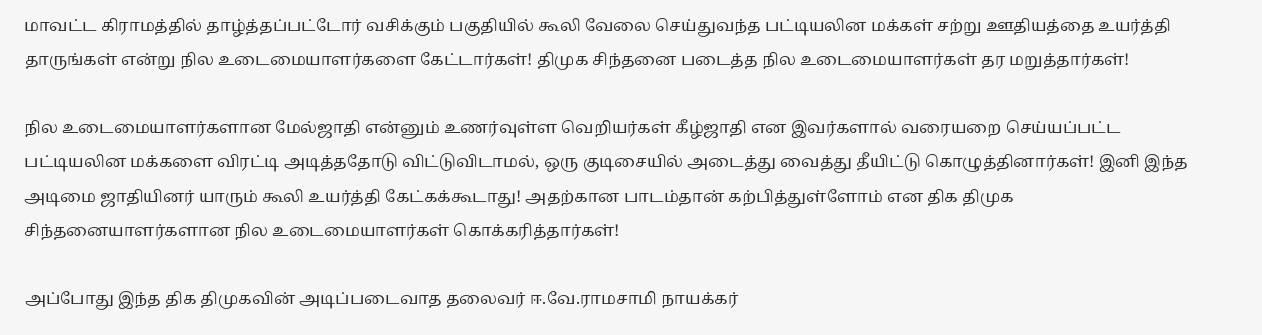மாவட்ட கிராமத்தில் தாழ்த்தப்பட்டோர் வசிக்கும் பகுதியில் கூலி வேலை செய்துவந்த பட்டியலின மக்கள் சற்று ஊதியத்தை உயர்த்தி தாருங்கள் என்று நில உடைமையாளர்களை கேட்டார்கள்! திமுக சிந்தனை படைத்த நில உடைமையாளர்கள் தர மறுத்தார்கள்!

நில உடைமையாளர்களான மேல்ஜாதி என்னும் உணர்வுள்ள வெறியர்கள் கீழ்ஜாதி என இவர்களால் வரையறை செய்யப்பட்ட பட்டியலின மக்களை விரட்டி அடித்ததோடு விட்டுவிடாமல், ஒரு குடிசையில் அடைத்து வைத்து தீயிட்டு கொழுத்தினார்கள்! இனி இந்த அடிமை ஜாதியினர் யாரும் கூலி உயர்த்தி கேட்கக்கூடாது! அதற்கான பாடம்தான் கற்பித்துள்ளோம் என திக திமுக சிந்தனையாளர்களான நில உடைமையாளர்கள் கொக்கரித்தார்கள்!

அப்போது இந்த திக திமுகவின் அடிப்படைவாத தலைவர் ஈ.வே.ராமசாமி நாயக்கர்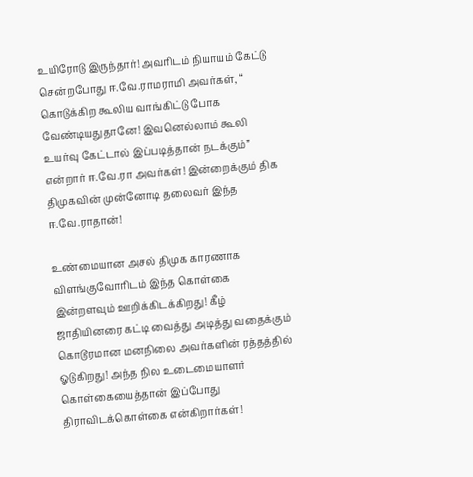உயிரோடு இருந்தார்! அவரிடம் நியாயம் கேட்டு சென்றபோது ஈ.வே.ராமராமி அவர்கள், “ கொடுக்கிற கூலிய வாங்கிட்டு போக வேண்டியதுதானே! இவனெல்லாம் கூலி உயர்வு கேட்டால் இப்படித்தான் நடக்கும்” என்றார் ஈ.வே.ரா அவர்கள்! இன்றைக்கும் திக திமுகவின் முன்னோடி தலைவர் இந்த ஈ.வே.ராதான்!

உண்மையான அசல் திமுக காரணாக விளங்குவோரிடம் இந்த கொள்கை இன்றளவும் ஊறிக்கிடக்கிறது! கீழ் ஜாதியினரை கட்டி வைத்து அடித்து வதைக்கும் கொடூரமான மனநிலை அவர்களின் ரத்தத்தில் ஓடுகிறது! அந்த நில உடைமையாளர்  கொள்கையைத்தான் இப்போது திராவிடக்கொள்கை என்கிறார்கள்!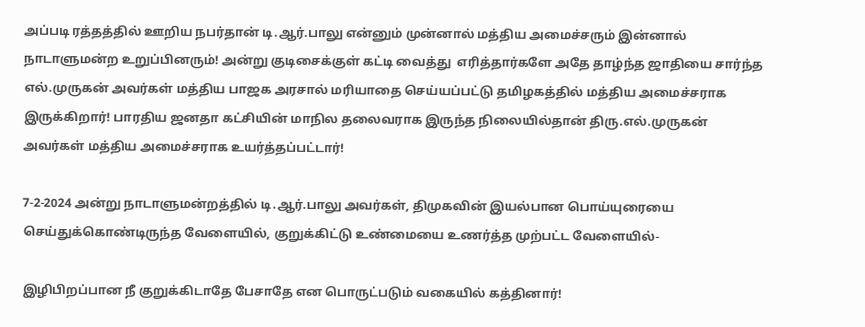அப்படி ரத்தத்தில் ஊறிய நபர்தான் டி.ஆர்.பாலு என்னும் முன்னால் மத்திய அமைச்சரும் இன்னால் நாடாளுமன்ற உறுப்பினரும்! அன்று குடிசைக்குள் கட்டி வைத்து  எரித்தார்களே அதே தாழ்ந்த ஜாதியை சார்ந்த எல்.முருகன் அவர்கள் மத்திய பாஜக அரசால் மரியாதை செய்யப்பட்டு தமிழகத்தில் மத்திய அமைச்சராக இருக்கிறார்! பாரதிய ஜனதா கட்சியின் மாநில தலைவராக இருந்த நிலையில்தான் திரு.எல்.முருகன் அவர்கள் மத்திய அமைச்சராக உயர்த்தப்பட்டார்!

7-2-2024 அன்று நாடாளுமன்றத்தில் டி.ஆர்.பாலு அவர்கள், திமுகவின் இயல்பான பொய்யுரையை செய்துக்கொண்டிருந்த வேளையில், குறுக்கிட்டு உண்மையை உணர்த்த முற்பட்ட வேளையில்-

இழிபிறப்பான நீ குறுக்கிடாதே பேசாதே என பொருட்படும் வகையில் கத்தினார்!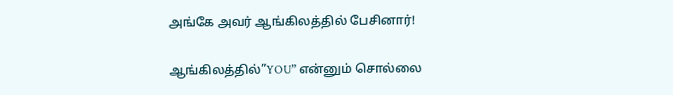அங்கே அவர் ஆங்கிலத்தில் பேசினார்!

ஆங்கிலத்தில்”YOU” என்னும் சொல்லை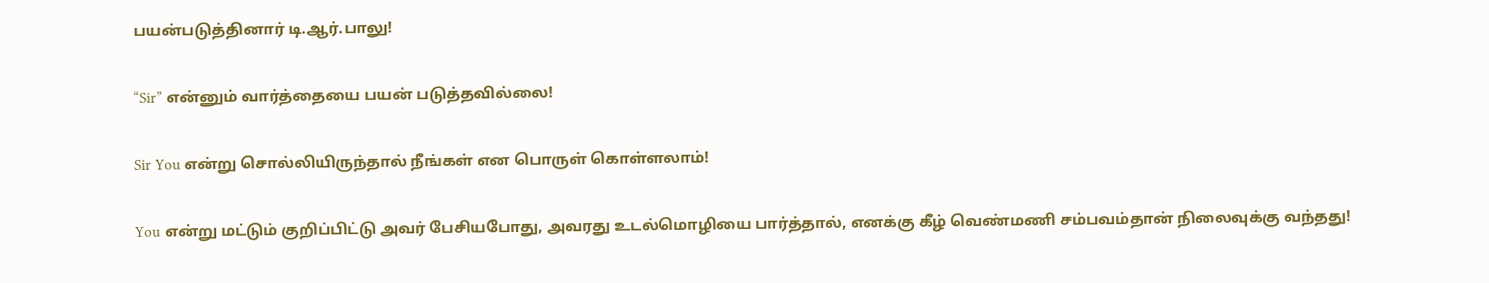பயன்படுத்தினார் டி.ஆர்.பாலு!

“Sir” என்னும் வார்த்தையை பயன் படுத்தவில்லை!

Sir You என்று சொல்லியிருந்தால் நீங்கள் என பொருள் கொள்ளலாம்!

You என்று மட்டும் குறிப்பிட்டு அவர் பேசியபோது, அவரது உடல்மொழியை பார்த்தால், எனக்கு கீழ் வெண்மணி சம்பவம்தான் நிலைவுக்கு வந்தது!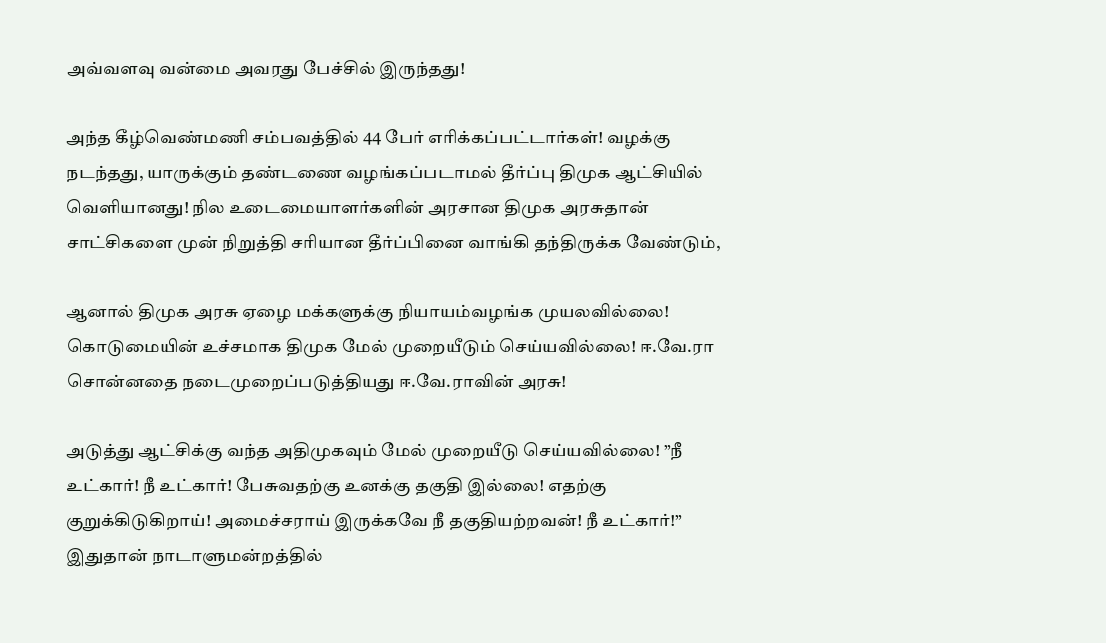அவ்வளவு வன்மை அவரது பேச்சில் இருந்தது!

அந்த கீழ்வெண்மணி சம்பவத்தில் 44 பேர் எரிக்கப்பட்டார்கள்! வழக்கு நடந்தது, யாருக்கும் தண்டணை வழங்கப்படாமல் தீர்ப்பு திமுக ஆட்சியில் வெளியானது! நில உடைமையாளர்களின் அரசான திமுக அரசுதான் சாட்சிகளை முன் நிறுத்தி சரியான தீர்ப்பினை வாங்கி தந்திருக்க வேண்டும்,

ஆனால் திமுக அரசு ஏழை மக்களுக்கு நியாயம்வழங்க முயலவில்லை! கொடுமையின் உச்சமாக திமுக மேல் முறையீடும் செய்யவில்லை! ஈ.வே.ரா சொன்னதை நடைமுறைப்படுத்தியது ஈ.வே.ராவின் அரசு!

அடுத்து ஆட்சிக்கு வந்த அதிமுகவும் மேல் முறையீடு செய்யவில்லை! ”நீ உட்கார்! நீ உட்கார்! பேசுவதற்கு உனக்கு தகுதி இல்லை! எதற்கு குறுக்கிடுகிறாய்! அமைச்சராய் இருக்கவே நீ தகுதியற்றவன்! நீ உட்கார்!” இதுதான் நாடாளுமன்றத்தில்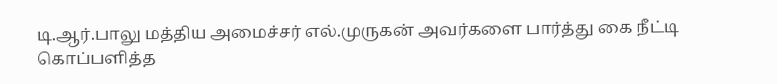டி.ஆர்.பாலு மத்திய அமைச்சர் எல்.முருகன் அவர்களை பார்த்து கை நீட்டி கொப்பளித்த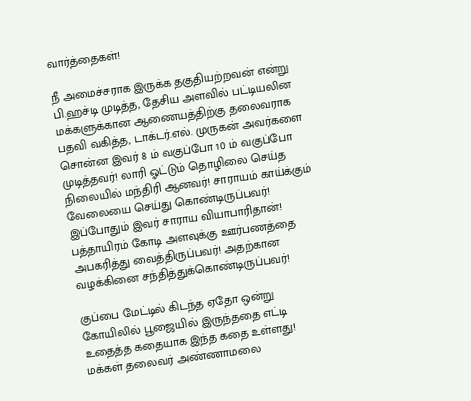வார்த்தைகள்!

நீ அமைச்சராக இருக்க தகுதியற்றவன் என்று பி.ஹச்டி முடித்த, தேசிய அளவில் பட்டியலின மக்களுக்கான ஆணையத்திற்கு தலைவராக பதவி வகித்த, டாக்டர்.எல். முருகன் அவர்களை சொன்ன இவர் 8 ம் வகுப்போ 10 ம் வகுப்போ முடித்தவர்! லாரி ஓட்டும் தொழிலை செய்த நிலையில் மந்திரி ஆனவர்! சாராயம் காய்க்கும் வேலையை செய்து கொண்டிருப்பவர்! இப்போதும் இவர் சாராய வியாபாரிதான்! பத்தாயிரம் கோடி அளவுக்கு ஊர்பணத்தை அபகரித்து வைத்திருப்பவர்! அதற்கான வழக்கினை சந்தித்துக்கொண்டிருப்பவர்!

குப்பை மேட்டில் கிடந்த ஏதோ ஒன்று கோயிலில் பூஜையில் இருந்ததை எட்டி உதைத்த கதையாக இந்த கதை உள்ளது! மக்கள் தலைவர் அண்ணாமலை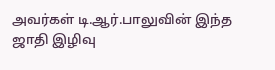அவர்கள் டி.ஆர்.பாலுவின் இந்த ஜாதி இழிவு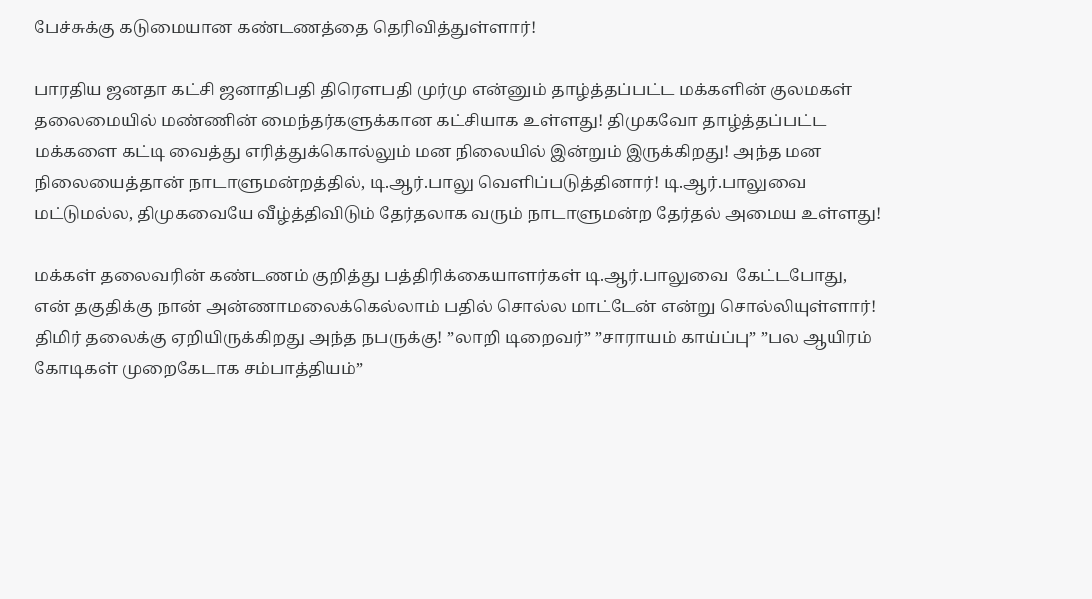பேச்சுக்கு கடுமையான கண்டணத்தை தெரிவித்துள்ளார்!

பாரதிய ஜனதா கட்சி ஜனாதிபதி திரெளபதி முர்மு என்னும் தாழ்த்தப்பட்ட மக்களின் குலமகள் தலைமையில் மண்ணின் மைந்தர்களுக்கான கட்சியாக உள்ளது! திமுகவோ தாழ்த்தப்பட்ட மக்களை கட்டி வைத்து எரித்துக்கொல்லும் மன நிலையில் இன்றும் இருக்கிறது! அந்த மன நிலையைத்தான் நாடாளுமன்றத்தில், டி.ஆர்.பாலு வெளிப்படுத்தினார்! டி.ஆர்.பாலுவை மட்டுமல்ல, திமுகவையே வீழ்த்திவிடும் தேர்தலாக வரும் நாடாளுமன்ற தேர்தல் அமைய உள்ளது!

மக்கள் தலைவரின் கண்டணம் குறித்து பத்திரிக்கையாளர்கள் டி.ஆர்.பாலுவை  கேட்டபோது, என் தகுதிக்கு நான் அன்ணாமலைக்கெல்லாம் பதில் சொல்ல மாட்டேன் என்று சொல்லியுள்ளார்! திமிர் தலைக்கு ஏறியிருக்கிறது அந்த நபருக்கு! ”லாறி டிறைவர்” ”சாராயம் காய்ப்பு” ”பல ஆயிரம் கோடிகள் முறைகேடாக சம்பாத்தியம்”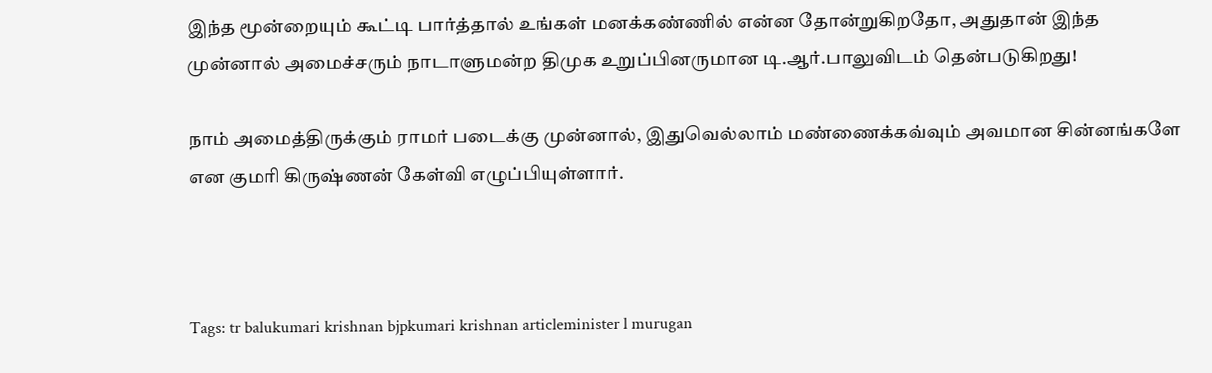இந்த மூன்றையும் கூட்டி பார்த்தால் உங்கள் மனக்கண்ணில் என்ன தோன்றுகிறதோ, அதுதான் இந்த முன்னால் அமைச்சரும் நாடாளுமன்ற திமுக உறுப்பினருமான டி.ஆர்.பாலுவிடம் தென்படுகிறது!

நாம் அமைத்திருக்கும் ராமர் படைக்கு முன்னால், இதுவெல்லாம் மண்ணைக்கவ்வும் அவமான சின்னங்களே என குமரி கிருஷ்ணன் கேள்வி எழுப்பியுள்ளார்.



Tags: tr balukumari krishnan bjpkumari krishnan articleminister l murugan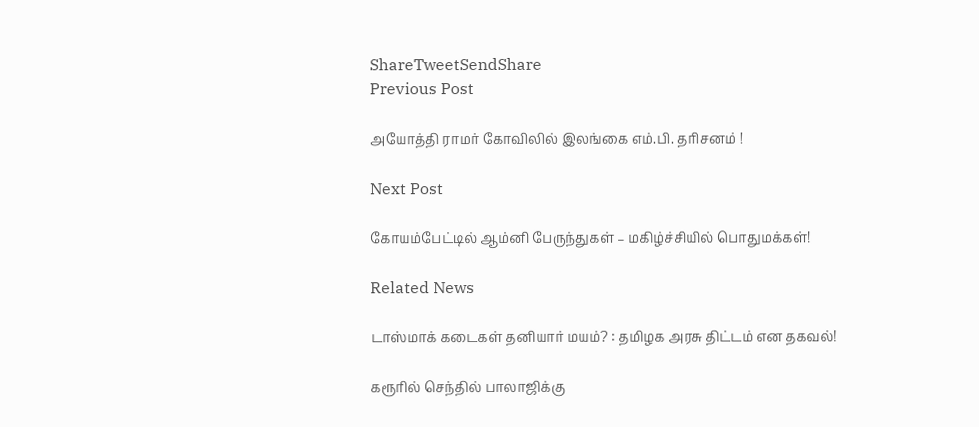ShareTweetSendShare
Previous Post

அயோத்தி ராமர் கோவிலில் இலங்கை எம்.பி. தரிசனம் !

Next Post

கோயம்பேட்டில் ஆம்னி பேருந்துகள் – மகிழ்ச்சியில் பொதுமக்கள்!

Related News

டாஸ்மாக் கடைகள் தனியார் மயம்? : தமிழக அரசு திட்டம் என தகவல்!

கரூரில் செந்தில் பாலாஜிக்கு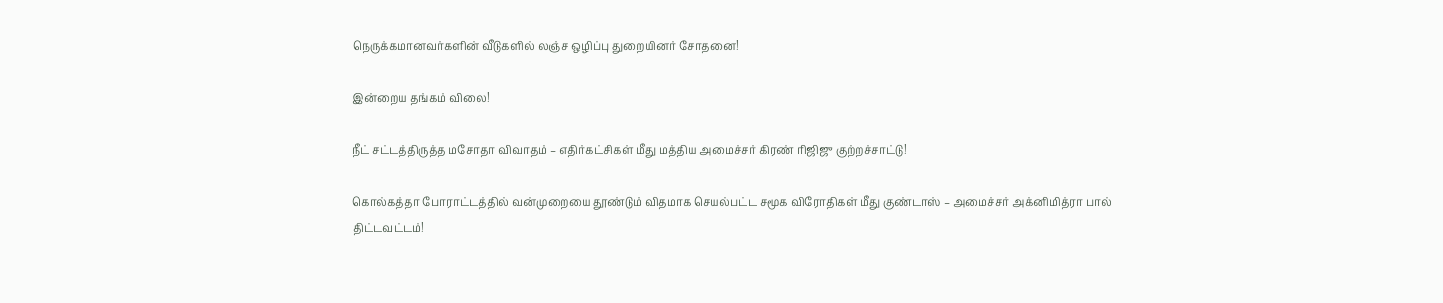நெருக்கமானவர்களின் வீடுகளில் லஞ்ச ஒழிப்பு துறையினர் சோதனை!

இன்றைய தங்கம் விலை!

நீட் சட்டத்திருத்த மசோதா விவாதம் – எதிர்கட்சிகள் மீது மத்திய அமைச்சர் கிரண் ரிஜிஜு குற்றச்சாட்டு!

கொல்கத்தா போராட்டத்தில் வன்முறையை தூண்டும் விதமாக செயல்பட்ட சமூக விரோதிகள் மீது குண்டாஸ் – அமைச்சர் அக்னிமித்ரா பால் திட்டவட்டம்!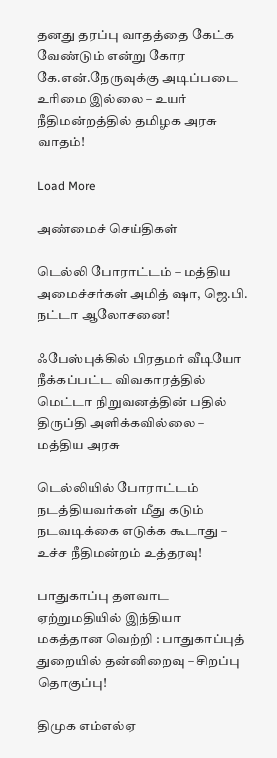தனது தரப்பு வாதத்தை கேட்க வேண்டும் என்று கோர கே.என்.நேருவுக்கு அடிப்படை உரிமை இல்லை – உயர் நீதிமன்றத்தில் தமிழக அரசு வாதம்!

Load More

அண்மைச் செய்திகள்

டெல்லி போராட்டம் – மத்திய அமைச்சர்கள் அமித் ஷா, ஜெ.பி. நட்டா ஆலோசனை!

ஃபேஸ்புக்கில் பிரதமர் வீடியோ நீக்கப்பட்ட விவகாரத்தில் மெட்டா நிறுவனத்தின் பதில் திருப்தி அளிக்கவில்லை – மத்திய அரசு

டெல்லியில் போராட்டம் நடத்தியவர்கள் மீது கடும் நடவடிக்கை எடுக்க கூடாது – உச்ச நீதிமன்றம் உத்தரவு!

பாதுகாப்பு தளவாட ஏற்றுமதியில் இந்தியா மகத்தான வெற்றி : பாதுகாப்புத் துறையில் தன்னிறைவு – சிறப்பு தொகுப்பு!

திமுக எம்எல்ஏ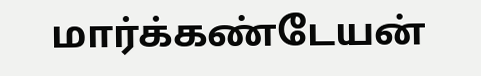மார்க்கண்டேயன்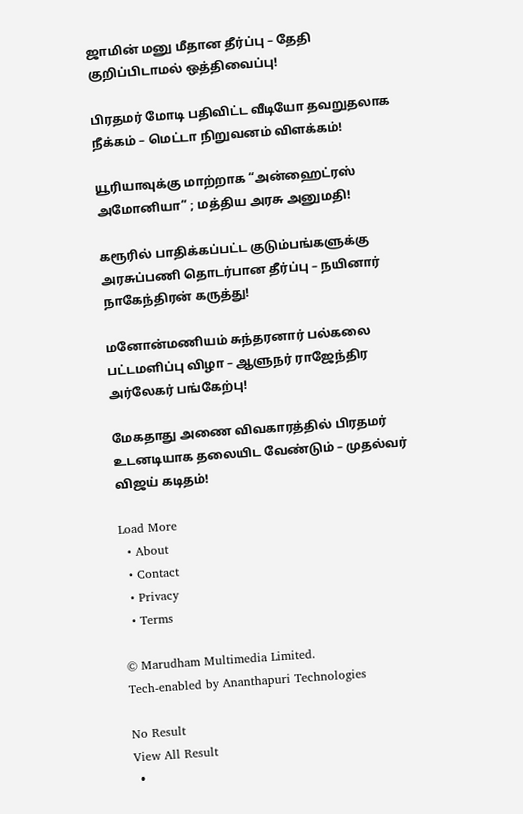ஜாமின் மனு மீதான தீர்ப்பு – தேதி குறிப்பிடாமல் ஒத்திவைப்பு!

பிரதமர் மோடி பதிவிட்ட வீடியோ தவறுதலாக நீக்கம் – மெட்டா நிறுவனம் விளக்கம்!

யூரியாவுக்கு மாற்றாக “அன்ஹைட்ரஸ் அமோனியா” ; மத்திய அரசு அனுமதி!

கரூரில் பாதிக்கப்பட்ட குடும்பங்களுக்கு அரசுப்பணி தொடர்பான தீர்ப்பு – நயினார் நாகேந்திரன் கருத்து!

மனோன்மணியம் சுந்தரனார் பல்கலை பட்டமளிப்பு விழா – ஆளுநர் ராஜேந்திர அர்லேகர் பங்கேற்பு!

மேகதாது அணை விவகாரத்தில் பிரதமர் உடனடியாக தலையிட வேண்டும் – முதல்வர் விஜய் கடிதம்!

Load More
  • About
  • Contact
  • Privacy
  • Terms

© Marudham Multimedia Limited.
Tech-enabled by Ananthapuri Technologies

No Result
View All Result
  •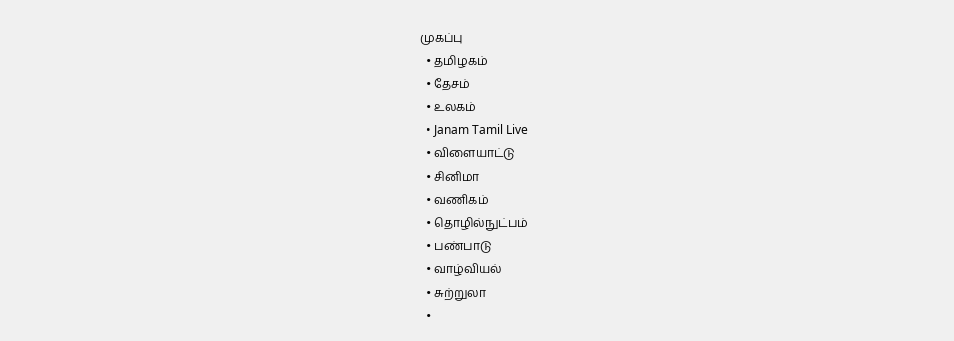முகப்பு
  • தமிழகம்
  • தேசம்
  • உலகம்
  • Janam Tamil Live
  • விளையாட்டு
  • சினிமா
  • வணிகம்
  • தொழில்நுட்பம்
  • பண்பாடு
  • வாழ்வியல்
  • சுற்றுலா
  •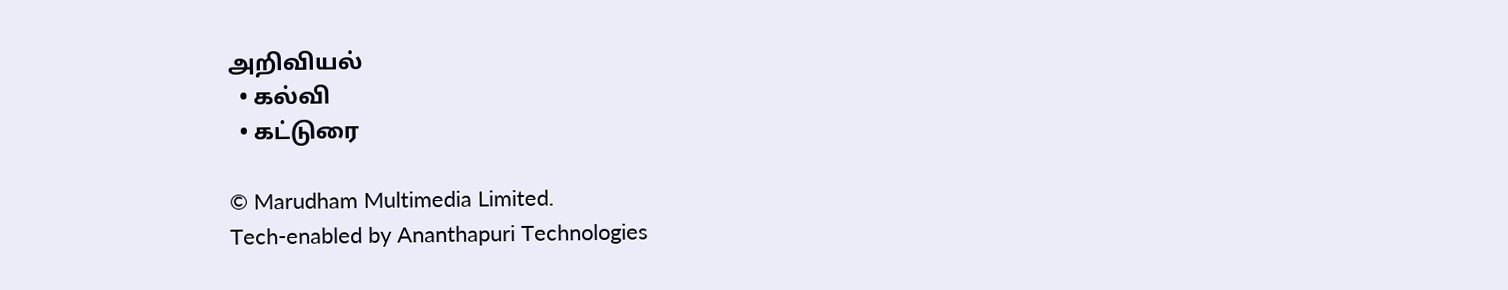அறிவியல்
  • கல்வி
  • கட்டுரை

© Marudham Multimedia Limited.
Tech-enabled by Ananthapuri Technologies